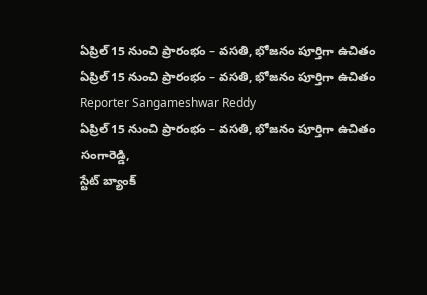ఏప్రిల్ 15 నుంచి ప్రారంభం – వసతి, భోజనం పూర్తిగా ఉచితం
ఏప్రిల్ 15 నుంచి ప్రారంభం – వసతి, భోజనం పూర్తిగా ఉచితం
Reporter Sangameshwar Reddy
ఏప్రిల్ 15 నుంచి ప్రారంభం – వసతి, భోజనం పూర్తిగా ఉచితం
సంగారెడ్డి,
స్టేట్ బ్యాంక్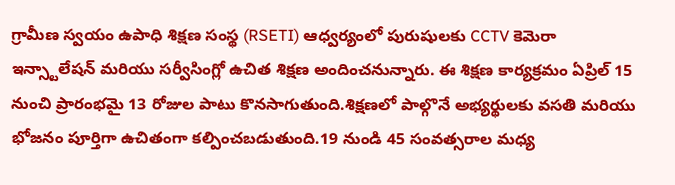గ్రామీణ స్వయం ఉపాధి శిక్షణ సంస్థ (RSETI) ఆధ్వర్యంలో పురుషులకు CCTV కెమెరా ఇన్స్టాలేషన్ మరియు సర్వీసింగ్లో ఉచిత శిక్షణ అందించనున్నారు. ఈ శిక్షణ కార్యక్రమం ఏప్రిల్ 15 నుంచి ప్రారంభమై 13 రోజుల పాటు కొనసాగుతుంది.శిక్షణలో పాల్గొనే అభ్యర్థులకు వసతి మరియు భోజనం పూర్తిగా ఉచితంగా కల్పించబడుతుంది.19 నుండి 45 సంవత్సరాల మధ్య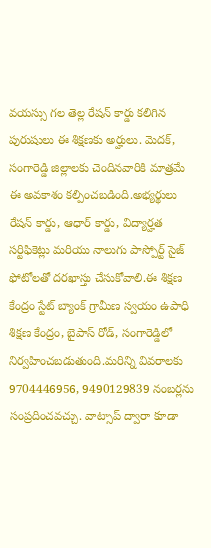వయస్సు గల తెల్ల రేషన్ కార్డు కలిగిన పురుషులు ఈ శిక్షణకు అర్హులు. మెదక్, సంగారెడ్డి జిల్లాలకు చెందినవారికి మాత్రమే ఈ అవకాశం కల్పించబడింది.అభ్యర్థులు రేషన్ కార్డు, ఆధార్ కార్డు, విద్యార్హత సర్టిఫికెట్లు మరియు నాలుగు పాస్పోర్ట్ సైజ్ ఫోటోలతో దరఖాస్తు చేసుకోవాలి.ఈ శిక్షణ కేంద్రం స్టేట్ బ్యాంక్ గ్రామీణ స్వయం ఉపాధి శిక్షణ కేంద్రం, బైపాస్ రోడ్, సంగారెడ్డిలో నిర్వహించబడుతుంది.మరిన్ని వివరాలకు 9704446956, 9490129839 నంబర్లను సంప్రదించవచ్చు. వాట్సాప్ ద్వారా కూడా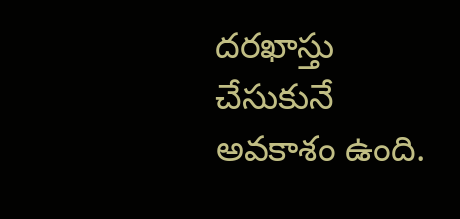దరఖాస్తు చేసుకునే అవకాశం ఉంది.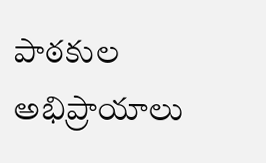పాఠకుల అభిప్రాయాలు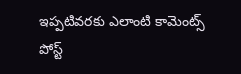ఇప్పటివరకు ఎలాంటి కామెంట్స్ పోస్ట్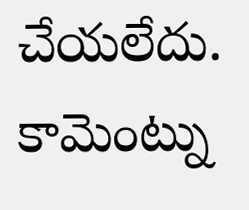చేయలేదు.
కామెంట్ను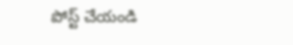పోస్ట్ చేయండి